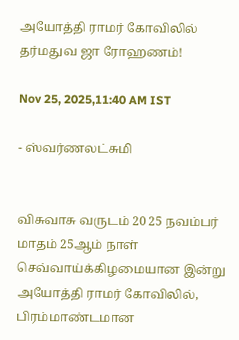அயோத்தி ராமர் கோவிலில் தர்மதுவ ஜா ரோஹணம்!

Nov 25, 2025,11:40 AM IST

- ஸ்வர்ணலட்சுமி


விசுவாசு வருடம் 20 25 நவம்பர் மாதம் 25ஆம் நாள் செவ்வாய்க்கிழமையான இன்று அயோத்தி ராமர் கோவிலில், பிரம்மாண்டமான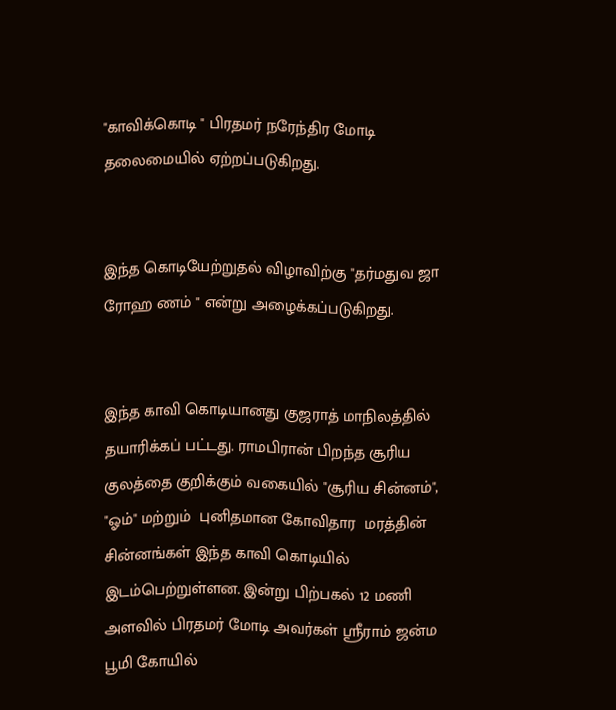"காவிக்கொடி " பிரதமர் நரேந்திர மோடி தலைமையில் ஏற்றப்படுகிறது.


இந்த கொடியேற்றுதல் விழாவிற்கு "தர்மதுவ ஜா ரோஹ ணம் " என்று அழைக்கப்படுகிறது.


இந்த காவி கொடியானது குஜராத் மாநிலத்தில் தயாரிக்கப் பட்டது. ராமபிரான் பிறந்த சூரிய குலத்தை குறிக்கும் வகையில் "சூரிய சின்னம்", "ஓம்" மற்றும்  புனிதமான கோவிதார  மரத்தின் சின்னங்கள் இந்த காவி கொடியில் இடம்பெற்றுள்ளன. இன்று பிற்பகல் 12 மணி அளவில் பிரதமர் மோடி அவர்கள் ஸ்ரீராம் ஜன்ம பூமி கோயில்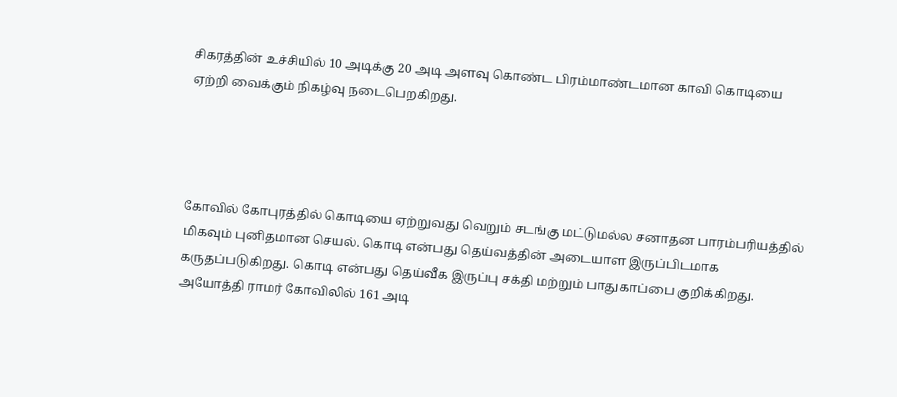சிகரத்தின் உச்சியில் 10 அடிக்கு 20 அடி அளவு கொண்ட பிரம்மாண்டமான காவி கொடியை ஏற்றி வைக்கும் நிகழ்வு நடைபெறகிறது.




கோவில் கோபுரத்தில் கொடியை ஏற்றுவது வெறும் சடங்கு மட்டுமல்ல சனாதன பாரம்பரியத்தில் மிகவும் புனிதமான செயல். கொடி என்பது தெய்வத்தின் அடையாள இருப்பிடமாக கருதப்படுகிறது. கொடி என்பது தெய்வீக இருப்பு சக்தி மற்றும் பாதுகாப்பை குறிக்கிறது. அயோத்தி ராமர் கோவிலில் 161 அடி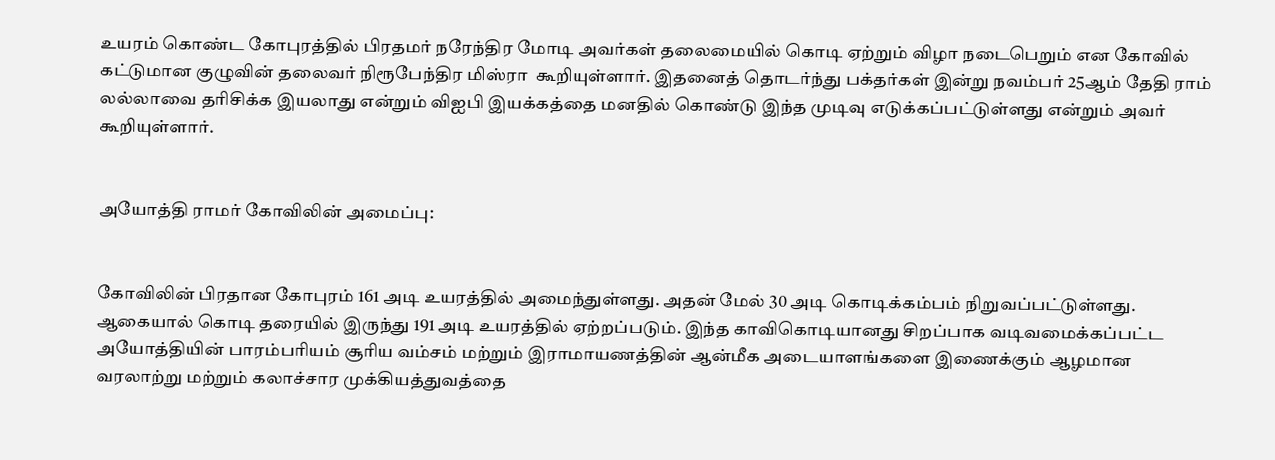உயரம் கொண்ட கோபுரத்தில் பிரதமர் நரேந்திர மோடி அவர்கள் தலைமையில் கொடி ஏற்றும் விழா நடைபெறும் என கோவில் கட்டுமான குழுவின் தலைவர் நிரூபேந்திர மிஸ்ரா  கூறியுள்ளார். இதனைத் தொடர்ந்து பக்தர்கள் இன்று நவம்பர் 25ஆம் தேதி ராம் லல்லாவை தரிசிக்க இயலாது என்றும் விஐபி இயக்கத்தை மனதில் கொண்டு இந்த முடிவு எடுக்கப்பட்டுள்ளது என்றும் அவர் கூறியுள்ளார்.


அயோத்தி ராமர் கோவிலின் அமைப்பு:


கோவிலின் பிரதான கோபுரம் 161 அடி உயரத்தில் அமைந்துள்ளது. அதன் மேல் 30 அடி கொடிக்கம்பம் நிறுவப்பட்டுள்ளது. ஆகையால் கொடி தரையில் இருந்து 191 அடி உயரத்தில் ஏற்றப்படும். இந்த காவிகொடியானது சிறப்பாக வடிவமைக்கப்பட்ட அயோத்தியின் பாரம்பரியம் சூரிய வம்சம் மற்றும் இராமாயணத்தின் ஆன்மீக அடையாளங்களை இணைக்கும் ஆழமான வரலாற்று மற்றும் கலாச்சார முக்கியத்துவத்தை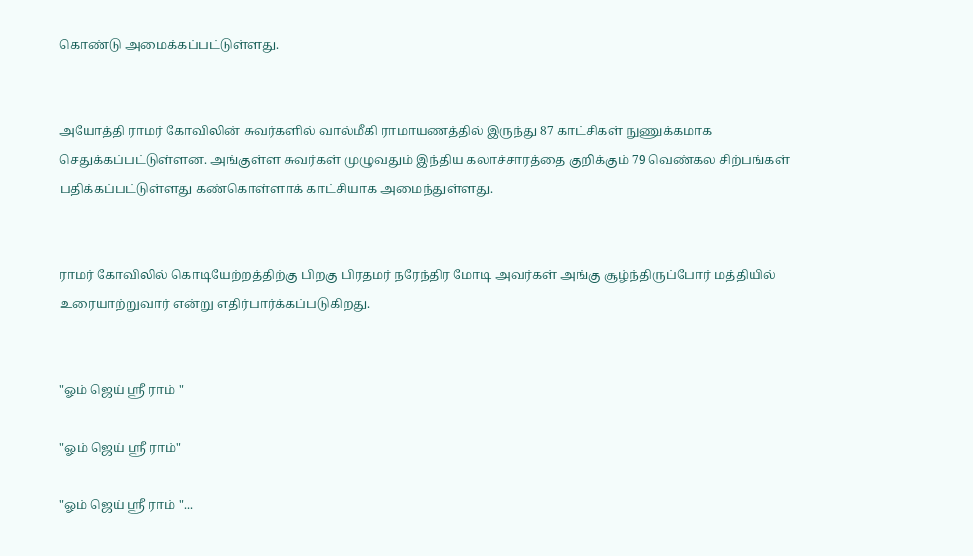கொண்டு அமைக்கப்பட்டுள்ளது.


அயோத்தி ராமர் கோவிலின் சுவர்களில் வால்மீகி ராமாயணத்தில் இருந்து 87 காட்சிகள் நுணுக்கமாக செதுக்கப்பட்டுள்ளன. அங்குள்ள சுவர்கள் முழுவதும் இந்திய கலாச்சாரத்தை குறிக்கும் 79 வெண்கல சிற்பங்கள் பதிக்கப்பட்டுள்ளது கண்கொள்ளாக் காட்சியாக அமைந்துள்ளது.


ராமர் கோவிலில் கொடியேற்றத்திற்கு பிறகு பிரதமர் நரேந்திர மோடி அவர்கள் அங்கு சூழ்ந்திருப்போர் மத்தியில் உரையாற்றுவார் என்று எதிர்பார்க்கப்படுகிறது.


"ஓம் ஜெய் ஸ்ரீ ராம் "

"ஓம் ஜெய் ஸ்ரீ ராம்"

"ஓம் ஜெய் ஸ்ரீ ராம் "...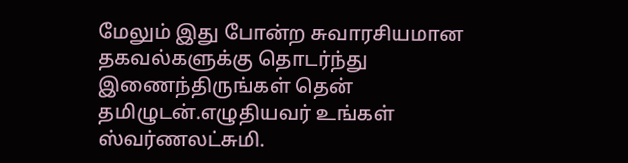மேலும் இது போன்ற சுவாரசியமான தகவல்களுக்கு தொடர்ந்து இணைந்திருங்கள் தென் தமிழுடன்.எழுதியவர் உங்கள்  ஸ்வர்ணலட்சுமி.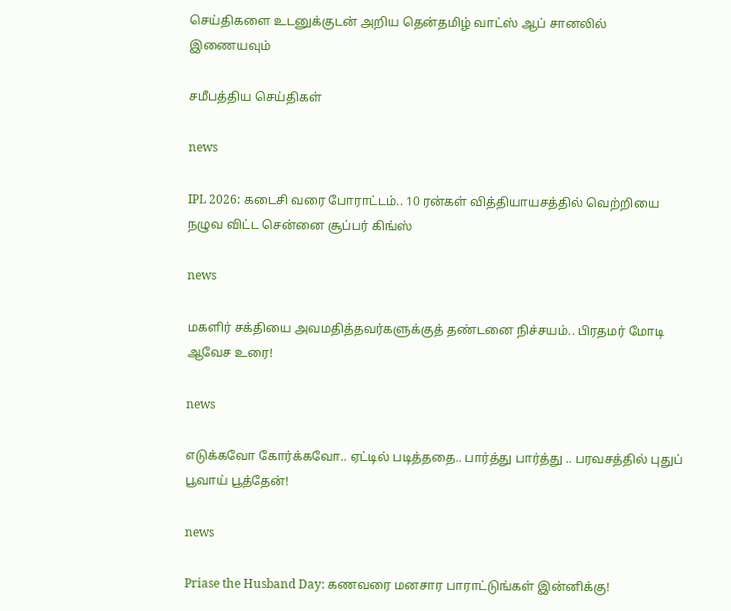செய்திகளை உடனுக்குடன் அறிய தென்தமிழ் வாட்ஸ் ஆப் சானலில் இணையவும்

சமீபத்திய செய்திகள்

news

IPL 2026: கடைசி வரை போராட்டம்.. 10 ரன்கள் வித்தியாயசத்தில் வெற்றியை நழுவ விட்ட சென்னை சூப்பர் கிங்ஸ்

news

மகளிர் சக்தியை அவமதித்தவர்களுக்குத் தண்டனை நிச்சயம்.. பிரதமர் மோடி ஆவேச உரை!

news

எடுக்கவோ கோர்க்கவோ.. ஏட்டில் படித்ததை.. பார்த்து பார்த்து .. பரவசத்தில் புதுப் பூவாய் பூத்தேன்!

news

Priase the Husband Day: கணவரை மனசார பாராட்டுங்கள் இன்னிக்கு!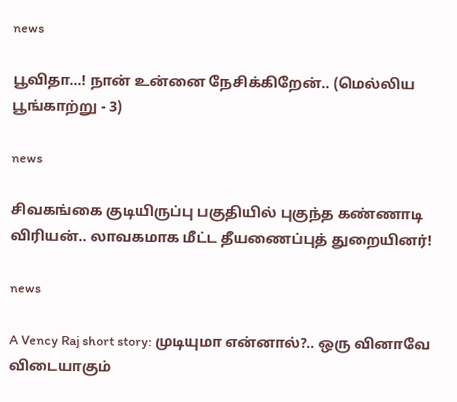news

பூவிதா...! நான் உன்னை நேசிக்கிறேன்.. (மெல்லிய பூங்காற்று - 3)

news

சிவகங்கை குடியிருப்பு பகுதியில் புகுந்த கண்ணாடி விரியன்.. லாவகமாக மீட்ட தீயணைப்புத் துறையினர்!

news

A Vency Raj short story: முடியுமா என்னால்?.. ஒரு வினாவே விடையாகும்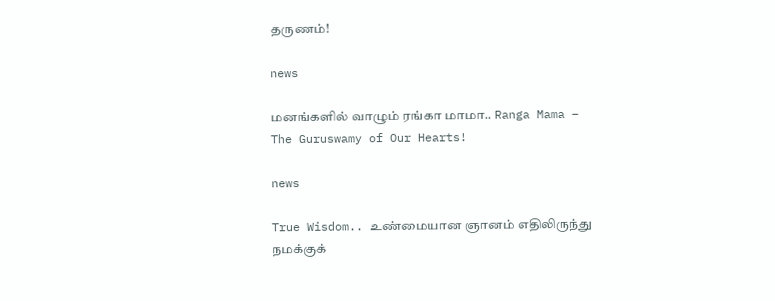தருணம்!

news

மனங்களில் வாழும் ரங்கா மாமா.. Ranga Mama – The Guruswamy of Our Hearts!

news

True Wisdom.. உண்மையான ஞானம் எதிலிருந்து நமக்குக்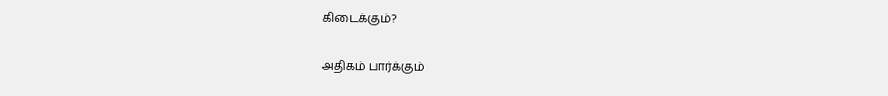கிடைக்கும்?

அதிகம் பார்க்கும்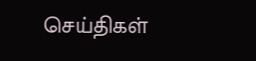செய்திகள்